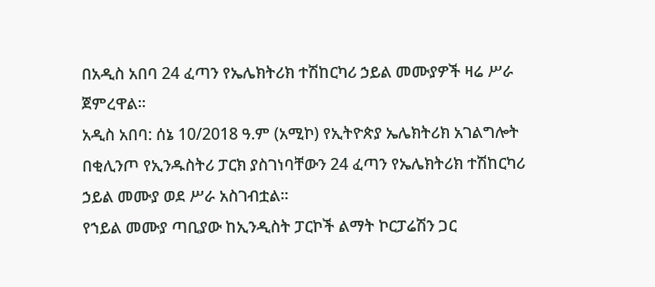በአዲስ አበባ 24 ፈጣን የኤሌክትሪክ ተሽከርካሪ ኃይል መሙያዎች ዛሬ ሥራ ጀምረዋል፡፡
አዲስ አበባ: ሰኔ 10/2018 ዓ.ም (አሚኮ) የኢትዮጵያ ኤሌክትሪክ አገልግሎት በቂሊንጦ የኢንዱስትሪ ፓርክ ያስገነባቸውን 24 ፈጣን የኤሌክትሪክ ተሽከርካሪ ኃይል መሙያ ወደ ሥራ አስገብቷል።
የኀይል መሙያ ጣቢያው ከኢንዲስት ፓርኮች ልማት ኮርፓሬሽን ጋር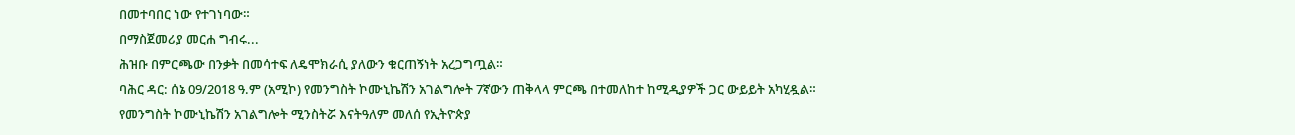በመተባበር ነው የተገነባው።
በማስጀመሪያ መርሐ ግብሩ...
ሕዝቡ በምርጫው በንቃት በመሳተፍ ለዴሞክራሲ ያለውን ቁርጠኝነት አረጋግጧል።
ባሕር ዳር: ሰኔ 09/2018 ዓ.ም (አሚኮ) የመንግስት ኮሙኒኬሽን አገልግሎት 7ኛውን ጠቅላላ ምርጫ በተመለከተ ከሚዲያዎች ጋር ውይይት አካሂዷል።
የመንግስት ኮሙኒኬሽን አገልግሎት ሚንስትሯ እናትዓለም መለሰ የኢትዮጵያ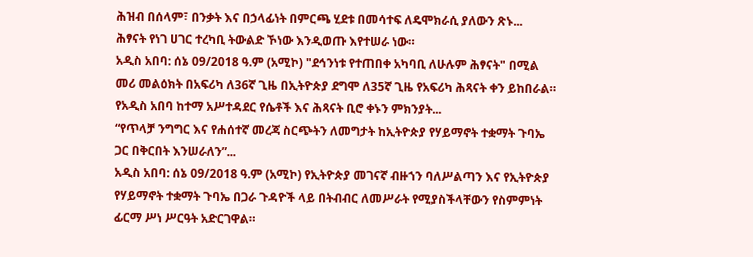ሕዝብ በሰላም፣ በንቃት እና በኃላፊነት በምርጫ ሂደቱ በመሳተፍ ለዴሞክራሲ ያለውን ጽኑ...
ሕፃናት የነገ ሀገር ተረካቢ ትውልድ ኾነው እንዲወጡ እየተሠራ ነው።
አዲስ አበባ: ሰኔ 09/2018 ዓ.ም (አሚኮ) "ደኅንነቱ የተጠበቀ አካባቢ ለሁሉም ሕፃናት" በሚል መሪ መልዕክት በአፍሪካ ለ36ኛ ጊዜ በኢትዮጵያ ደግሞ ለ35ኛ ጊዜ የአፍሪካ ሕጻናት ቀን ይከበራል።
የአዲስ አበባ ከተማ አሥተዳደር የሴቶች እና ሕጻናት ቢሮ ቀኑን ምክንያት...
“የጥላቻ ንግግር እና የሐሰተኛ መረጃ ስርጭትን ለመግታት ከኢትዮጵያ የሃይማኖት ተቋማት ጉባኤ ጋር በቅርበት እንሠራለን”...
አዲስ አበባ: ሰኔ 09/2018 ዓ.ም (አሚኮ) የኢትዮጵያ መገናኛ ብዙኀን ባለሥልጣን እና የኢትዮጵያ የሃይማኖት ተቋማት ጉባኤ በጋራ ጉዳዮች ላይ በትብብር ለመሥራት የሚያስችላቸውን የስምምነት ፊርማ ሥነ ሥርዓት አድርገዋል።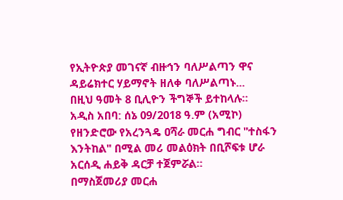የኢትዮጵያ መገናኛ ብዙኅን ባለሥልጣን ዋና ዳይሬክተር ሃይማኖት ዘለቀ ባለሥልጣኑ...
በዚህ ዓመት 8 ቢሊዮን ችግኞች ይተከላሉ።
አዲስ አበባ: ሰኔ 09/2018 ዓ.ም (አሚኮ) የዘንድሮው የአረንጓዴ ዐሻራ መርሐ ግብር "ተስፋን እንትከል" በሚል መሪ መልዕክት በቢሾፍቱ ሆራ አርሰዲ ሐይቅ ዳርቻ ተጀምሯል።
በማስጀመሪያ መርሐ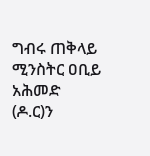ግብሩ ጠቅላይ ሚንስትር ዐቢይ አሕመድ (ዶ.ር)ን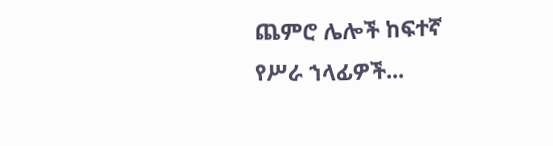ጨምሮ ሌሎች ከፍተኛ የሥራ ኀላፊዎች...